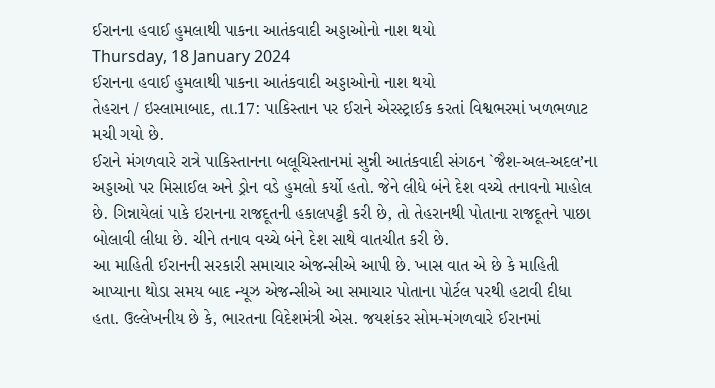ઈરાનના હવાઈ હુમલાથી પાકના આતંકવાદી અડ્ડાઓનો નાશ થયો
Thursday, 18 January 2024
ઈરાનના હવાઈ હુમલાથી પાકના આતંકવાદી અડ્ડાઓનો નાશ થયો
તેહરાન / ઇસ્લામાબાદ, તા.17: પાકિસ્તાન પર ઈરાને એરસ્ટ્રાઈક કરતાં વિશ્વભરમાં ખળભળાટ મચી ગયો છે.
ઈરાને મંગળવારે રાત્રે પાકિસ્તાનના બલૂચિસ્તાનમાં સુન્ની આતંકવાદી સંગઠન `જૈશ-અલ-અદલ’ના અડ્ડાઓ પર મિસાઈલ અને ડ્રોન વડે હુમલો કર્યો હતો. જેને લીધે બંને દેશ વચ્ચે તનાવનો માહોલ છે. ગિન્નાયેલાં પાકે ઇરાનના રાજદૂતની હકાલપટ્ટી કરી છે, તો તેહરાનથી પોતાના રાજદૂતને પાછા બોલાવી લીધા છે. ચીને તનાવ વચ્ચે બંને દેશ સાથે વાતચીત કરી છે.
આ માહિતી ઈરાનની સરકારી સમાચાર એજન્સીએ આપી છે. ખાસ વાત એ છે કે માહિતી આપ્યાના થોડા સમય બાદ ન્યૂઝ એજન્સીએ આ સમાચાર પોતાના પોર્ટલ પરથી હટાવી દીધા હતા. ઉલ્લેખનીય છે કે, ભારતના વિદેશમંત્રી એસ. જયશંકર સોમ-મંગળવારે ઈરાનમાં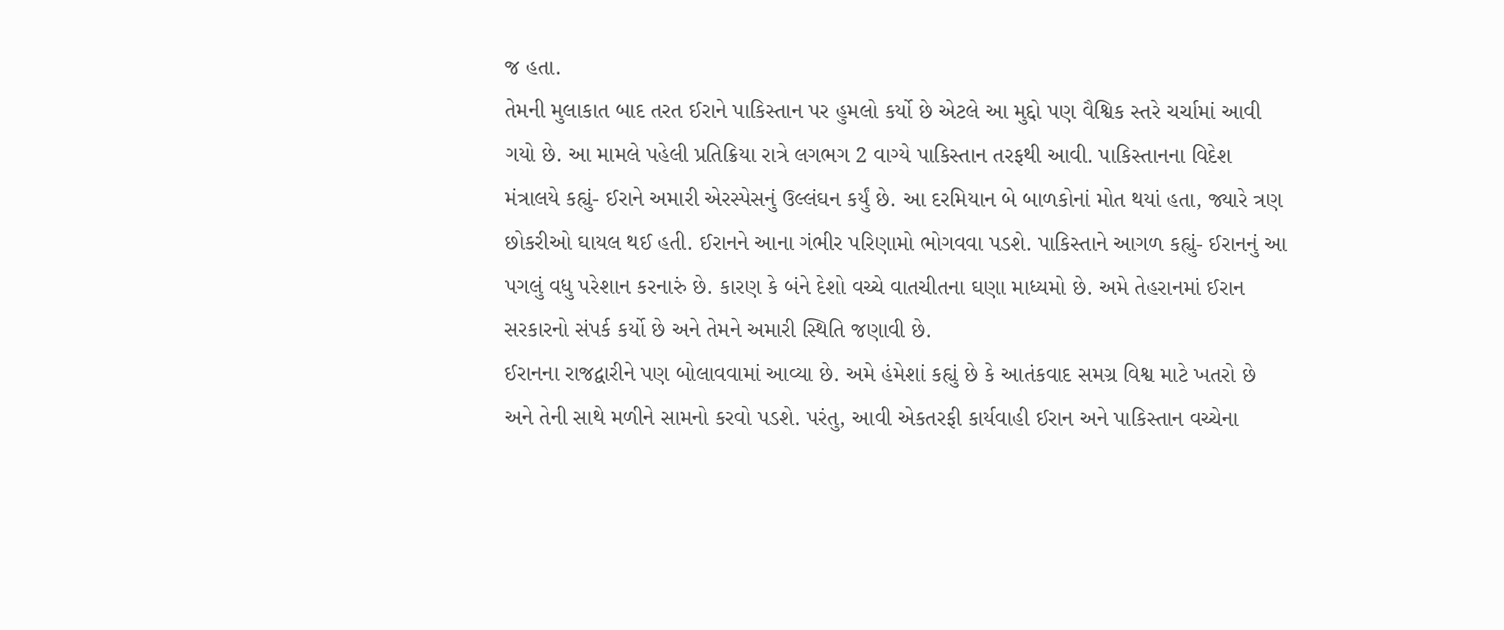જ હતા.
તેમની મુલાકાત બાદ તરત ઈરાને પાકિસ્તાન પર હુમલો કર્યો છે એટલે આ મુદ્દો પણ વૈશ્વિક સ્તરે ચર્ચામાં આવી ગયો છે. આ મામલે પહેલી પ્રતિક્રિયા રાત્રે લગભગ 2 વાગ્યે પાકિસ્તાન તરફથી આવી. પાકિસ્તાનના વિદેશ મંત્રાલયે કહ્યું- ઈરાને અમારી એરસ્પેસનું ઉલ્લંઘન કર્યું છે. આ દરમિયાન બે બાળકોનાં મોત થયાં હતા, જ્યારે ત્રણ છોકરીઓ ઘાયલ થઈ હતી. ઈરાનને આના ગંભીર પરિણામો ભોગવવા પડશે. પાકિસ્તાને આગળ કહ્યું- ઈરાનનું આ પગલું વધુ પરેશાન કરનારું છે. કારણ કે બંને દેશો વચ્ચે વાતચીતના ઘણા માધ્યમો છે. અમે તેહરાનમાં ઈરાન સરકારનો સંપર્ક કર્યો છે અને તેમને અમારી સ્થિતિ જણાવી છે.
ઈરાનના રાજદ્વારીને પણ બોલાવવામાં આવ્યા છે. અમે હંમેશાં કહ્યું છે કે આતંકવાદ સમગ્ર વિશ્વ માટે ખતરો છે અને તેની સાથે મળીને સામનો કરવો પડશે. પરંતુ, આવી એકતરફી કાર્યવાહી ઈરાન અને પાકિસ્તાન વચ્ચેના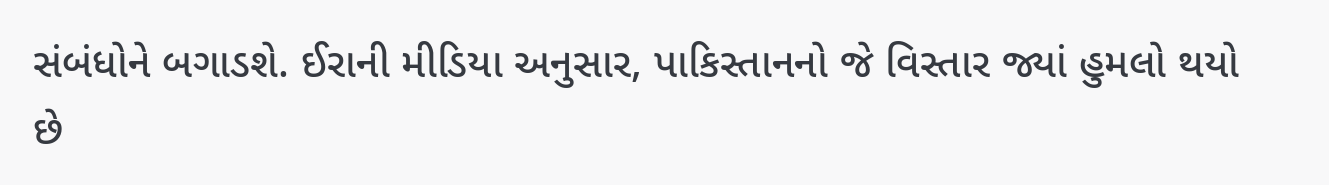સંબંધોને બગાડશે. ઈરાની મીડિયા અનુસાર, પાકિસ્તાનનો જે વિસ્તાર જ્યાં હુમલો થયો છે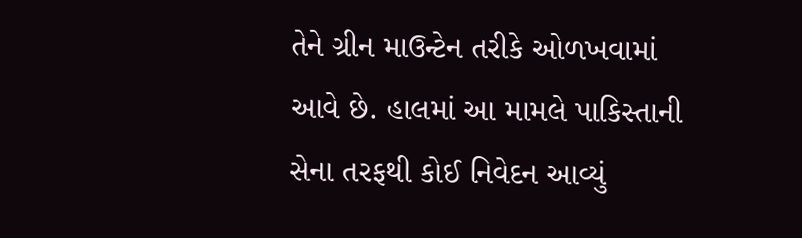તેને ગ્રીન માઉન્ટેન તરીકે ઓળખવામાં આવે છે. હાલમાં આ મામલે પાકિસ્તાની સેના તરફથી કોઈ નિવેદન આવ્યું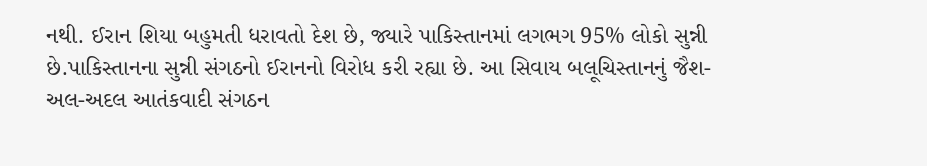નથી. ઈરાન શિયા બહુમતી ધરાવતો દેશ છે, જ્યારે પાકિસ્તાનમાં લગભગ 95% લોકો સુન્ની છે.પાકિસ્તાનના સુન્ની સંગઠનો ઈરાનનો વિરોધ કરી રહ્યા છે. આ સિવાય બલૂચિસ્તાનનું જૈશ-અલ-અદલ આતંકવાદી સંગઠન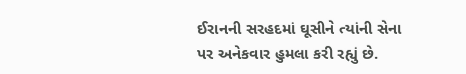ઈરાનની સરહદમાં ઘૂસીને ત્યાંની સેના પર અનેકવાર હુમલા કરી રહ્યું છે.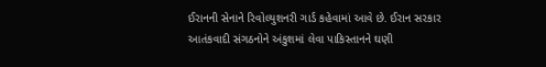ઈરાનની સેનાને રિવોલ્યુશનરી ગાર્ડ કહેવામાં આવે છે. ઈરાન સરકાર આતંકવાદી સંગઠનોને અંકુશમાં લેવા પાકિસ્તાનને ઘણી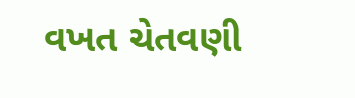વખત ચેતવણી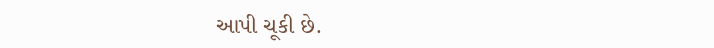આપી ચૂકી છે.